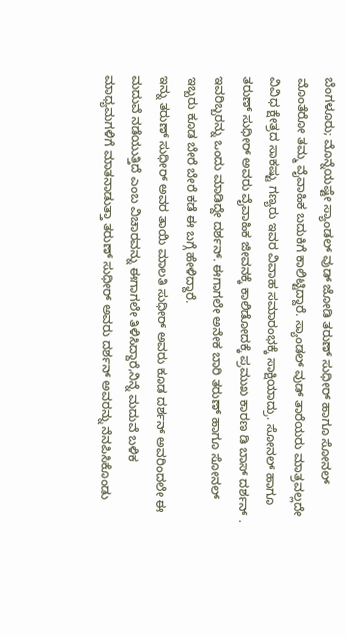ಬೆಂಗಳೂರು; ಮೊನ್ನೆಯಷ್ಟೇ ಸ್ಯಾಂಡಲ್ ವುಡ್ ಜೋಡಿ ತರುಣ್ ಸುಧೀರ್ ಹಾಗೂ ಸೋನಲ್ ಮೊಂತೆರೋ ತಮ್ಮ ವೈವಾಹಿಕ ಬದುಕಿಗೆ ಕಾಲಿಟ್ಟಿದ್ದಾರೆ. ಸ್ಯಾಂಡಲ್ ವುಡ್ ತಾರೆಯರು ಮಾತ್ರವಲ್ಲದೇ ವಿವಿಧ ಕ್ಷೇತ್ರದ ಸಾಕಷ್ಟು ಗಣ್ಯರು ಇವರ ವಿವಾಹ ಸಮಾರಂಭಕ್ಕೆ ಸಾಕ್ಷಿಯಾದ್ರು. ಸೋನಲ್ ಹಾಗೂ ತರುಣ್ ಸುಧೀರ್ ಅವರು ವೈವಾಹಿಕ ಜೀವನಕ್ಕೆ ಕಾಲಿಡೋದಕ್ಕೆ ಪ್ರಮುಖ ಕಾರಣ ಡಿ ಬಾಸ್ ದರ್ಶನ್ . ಇವರಿಬ್ಬರನ್ನು ಒಂದು ಮಾಡಿದ್ದೇ ದರ್ಶನ್. ಈಗಾಗಲೇ ಅನೇಕ ಬಾರಿ ತರುಣ್ ಹಾಗೂ ಸೋನಲ್ ಇಬ್ಬರು ಕೂಡ ಬೇರೆ ಬೇರೆ ಕಡೆ ಈ ಬಗ್ಗೆ ಹೇಳಿದ್ದಾರೆ.
ಇನ್ನು ತರುಣ್ ಸುಧೀರ್ ಅವರ ತಾಯಿ ಮಾಲತಿ ಸುಧೀರ್ ಅವರು ಕೂಡ ದರ್ಶನ್ ಅವರಿಂದಲೇ ಈ ಮದುವೆ ನಡೆಯುತ್ತಿದೆ ಎಂಬ ವಿಚಾರವನ್ನು ಈಗಾಗಲೇ ತಿಳಿಸಿದ್ದಾರೆ,ನಿನ್ನೆ ಮದುವೆ ಬಳಿಕ ಮಾಧ್ಯಮಗಳಿಗೆ ಮಾತನಾಡುತ್ತಾ ತರುಣ್ ಸುಧೀರ್ ಅವರು ದರ್ಶನ್ ಅವರನ್ನು ನೆನಪಿಸಿಕೊಂಡು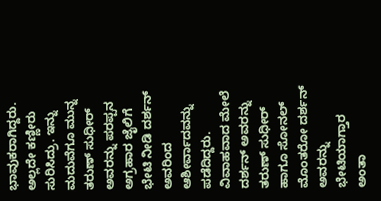ಭಾವುಕರಾಗಿದ್ದರು. ಅಲ್ಲದೇ ಕಣ್ಣೀರು ಸುರಿಸಿದ್ರು. ಇನ್ನು ಮದುವೆಗೂ ಮುನ್ನ ತರುಣ್ ಸುಧೀರ್ ಅವರನ್ನು ಪರಪ್ಪನ ಅಗ್ರಹಾರ ಜೈಲಿಗೆ ಭೇಟಿ ನೀಡಿ ದರ್ಶನ್ ಅವರಿಂದ ಆಶೀರ್ವಾದವನ್ನು ಪಡೆದಿದ್ದರು. ವಿವಾಹವಾದ ಮೇಲೆ ದರ್ಶನ್ ಅವರನ್ನು ತರುಣ್ ಸುಧೀರ್ ಹಾಗೂ ಸೋನಲ್ ಮೊಂತರೋ ದರ್ಶನ್ ಅವರನ್ನು ಭೇಟಿಯಾಗ್ತಾರ ಅಂತಾ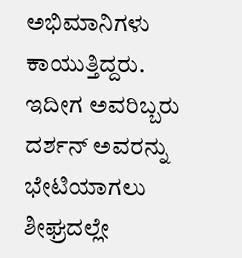ಅಭಿಮಾನಿಗಳು ಕಾಯುತ್ತಿದ್ದರು. ಇದೀಗ ಅವರಿಬ್ಬರು ದರ್ಶನ್ ಅವರನ್ನು ಭೇಟಿಯಾಗಲು ಶೀಘ್ರದಲ್ಲೇ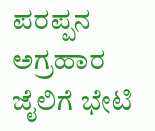ಪರಪ್ಪನ ಅಗ್ರಹಾರ ಜೈಲಿಗೆ ಭೇಟಿ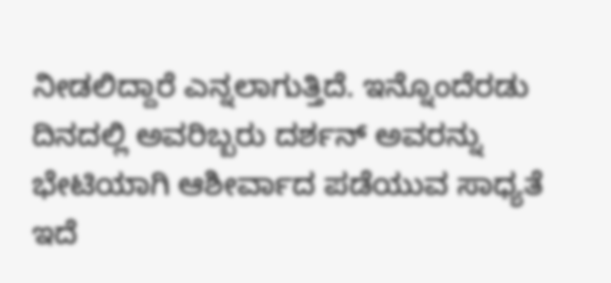ನೀಡಲಿದ್ದಾರೆ ಎನ್ನಲಾಗುತ್ತಿದೆ. ಇನ್ನೊಂದೆರಡು ದಿನದಲ್ಲಿ ಅವರಿಬ್ಬರು ದರ್ಶನ್ ಅವರನ್ನು ಭೇಟಿಯಾಗಿ ಆಶೀರ್ವಾದ ಪಡೆಯುವ ಸಾಧ್ಯತೆ ಇದೆ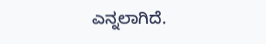ಎನ್ನಲಾಗಿದೆ.